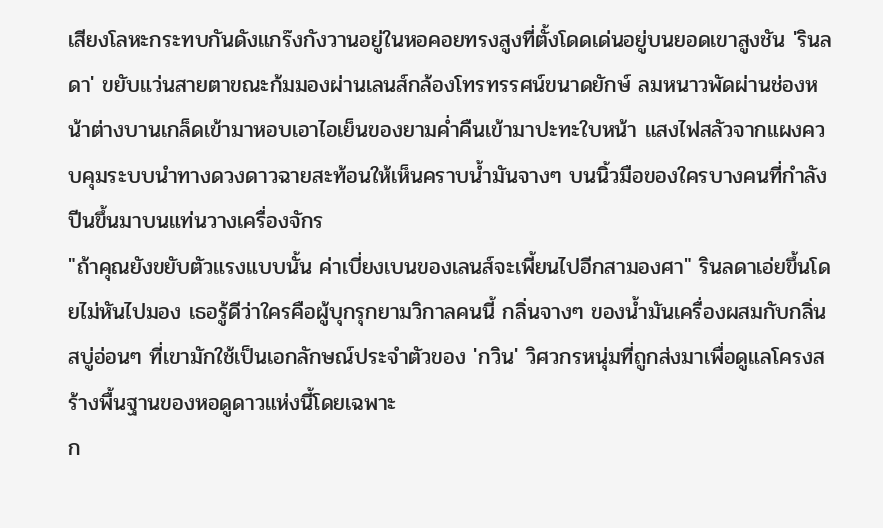เสียงโลหะกระทบกันดังแกร๊งกังวานอยู่ในหอคอยทรงสูงที่ตั้งโดดเด่นอยู่บนยอดเขาสูงชัน 'รินลดา' ขยับแว่นสายตาขณะก้มมองผ่านเลนส์กล้องโทรทรรศน์ขนาดยักษ์ ลมหนาวพัดผ่านช่องหน้าต่างบานเกล็ดเข้ามาหอบเอาไอเย็นของยามค่ำคืนเข้ามาปะทะใบหน้า แสงไฟสลัวจากแผงควบคุมระบบนำทางดวงดาวฉายสะท้อนให้เห็นคราบน้ำมันจางๆ บนนิ้วมือของใครบางคนที่กำลังปีนขึ้นมาบนแท่นวางเครื่องจักร
"ถ้าคุณยังขยับตัวแรงแบบนั้น ค่าเบี่ยงเบนของเลนส์จะเพี้ยนไปอีกสามองศา" รินลดาเอ่ยขึ้นโดยไม่หันไปมอง เธอรู้ดีว่าใครคือผู้บุกรุกยามวิกาลคนนี้ กลิ่นจางๆ ของน้ำมันเครื่องผสมกับกลิ่นสบู่อ่อนๆ ที่เขามักใช้เป็นเอกลักษณ์ประจำตัวของ 'กวิน' วิศวกรหนุ่มที่ถูกส่งมาเพื่อดูแลโครงสร้างพื้นฐานของหอดูดาวแห่งนี้โดยเฉพาะ
ก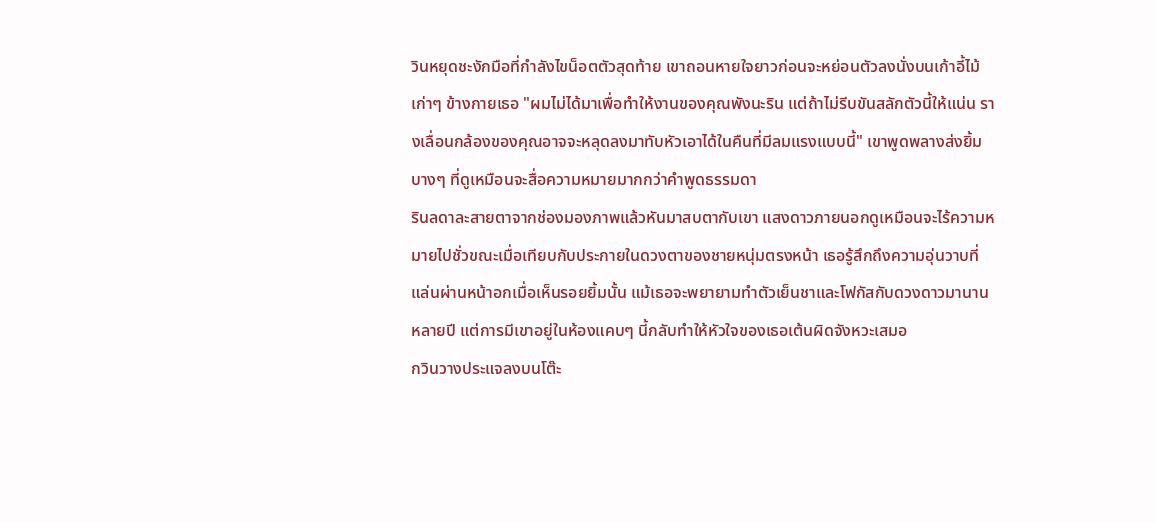วินหยุดชะงักมือที่กำลังไขน็อตตัวสุดท้าย เขาถอนหายใจยาวก่อนจะหย่อนตัวลงนั่งบนเก้าอี้ไม้เก่าๆ ข้างกายเธอ "ผมไม่ได้มาเพื่อทำให้งานของคุณพังนะริน แต่ถ้าไม่รีบขันสลักตัวนี้ให้แน่น รางเลื่อนกล้องของคุณอาจจะหลุดลงมาทับหัวเอาได้ในคืนที่มีลมแรงแบบนี้" เขาพูดพลางส่งยิ้มบางๆ ที่ดูเหมือนจะสื่อความหมายมากกว่าคำพูดธรรมดา
รินลดาละสายตาจากช่องมองภาพแล้วหันมาสบตากับเขา แสงดาวภายนอกดูเหมือนจะไร้ความหมายไปชั่วขณะเมื่อเทียบกับประกายในดวงตาของชายหนุ่มตรงหน้า เธอรู้สึกถึงความอุ่นวาบที่แล่นผ่านหน้าอกเมื่อเห็นรอยยิ้มนั้น แม้เธอจะพยายามทำตัวเย็นชาและโฟกัสกับดวงดาวมานานหลายปี แต่การมีเขาอยู่ในห้องแคบๆ นี้กลับทำให้หัวใจของเธอเต้นผิดจังหวะเสมอ
กวินวางประแจลงบนโต๊ะ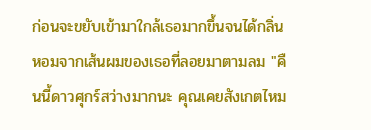ก่อนจะขยับเข้ามาใกล้เธอมากขึ้นจนได้กลิ่นหอมจากเส้นผมของเธอที่ลอยมาตามลม "คืนนี้ดาวศุกร์สว่างมากนะ คุณเคยสังเกตไหม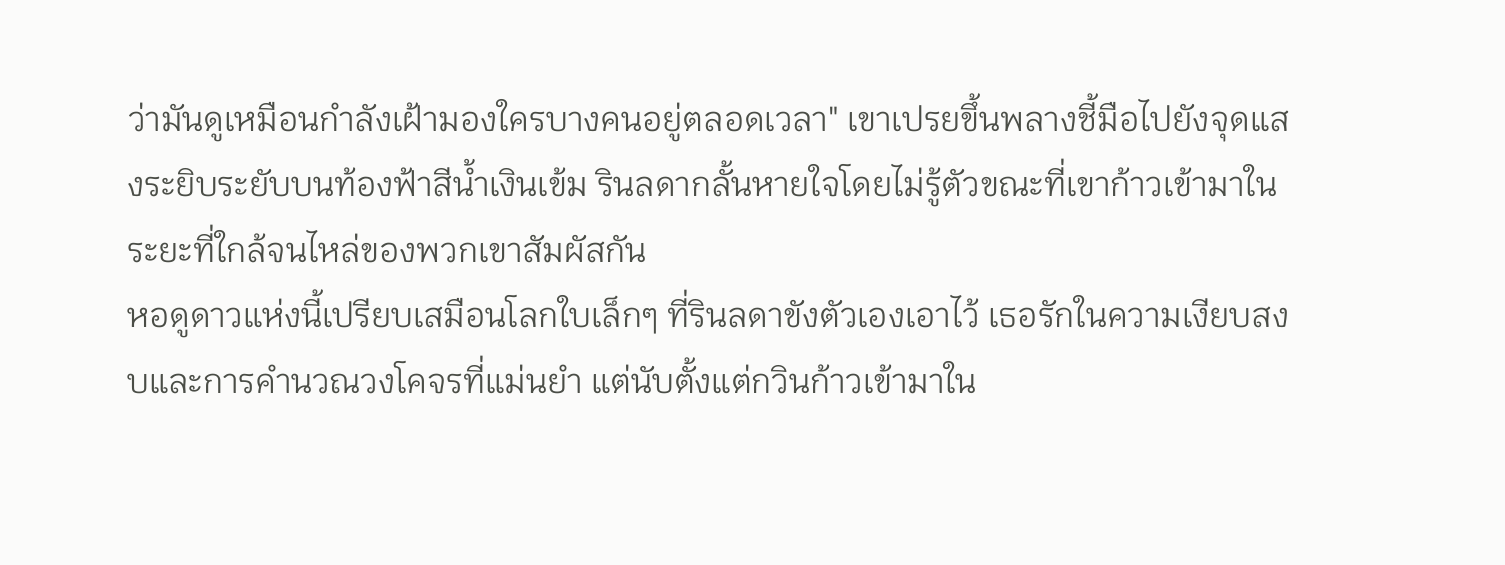ว่ามันดูเหมือนกำลังเฝ้ามองใครบางคนอยู่ตลอดเวลา" เขาเปรยขึ้นพลางชี้มือไปยังจุดแสงระยิบระยับบนท้องฟ้าสีน้ำเงินเข้ม รินลดากลั้นหายใจโดยไม่รู้ตัวขณะที่เขาก้าวเข้ามาในระยะที่ใกล้จนไหล่ของพวกเขาสัมผัสกัน
หอดูดาวแห่งนี้เปรียบเสมือนโลกใบเล็กๆ ที่รินลดาขังตัวเองเอาไว้ เธอรักในความเงียบสงบและการคำนวณวงโคจรที่แม่นยำ แต่นับตั้งแต่กวินก้าวเข้ามาใน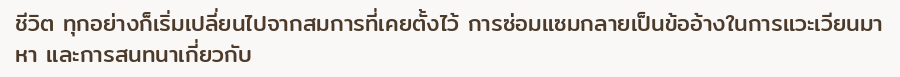ชีวิต ทุกอย่างก็เริ่มเปลี่ยนไปจากสมการที่เคยตั้งไว้ การซ่อมแซมกลายเป็นข้ออ้างในการแวะเวียนมาหา และการสนทนาเกี่ยวกับ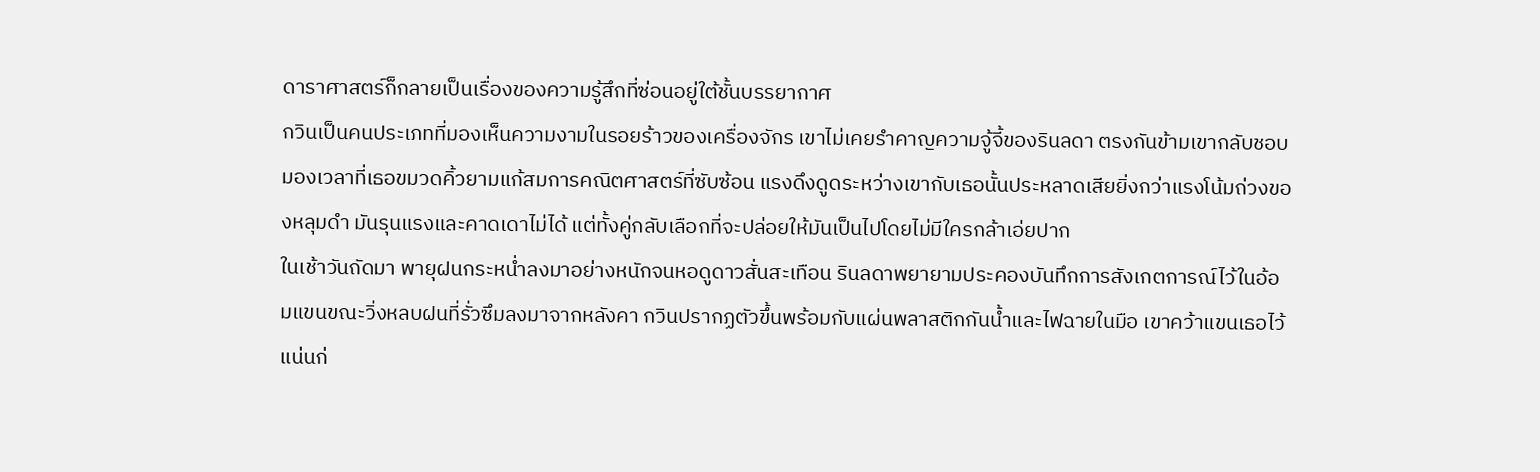ดาราศาสตร์ก็กลายเป็นเรื่องของความรู้สึกที่ซ่อนอยู่ใต้ชั้นบรรยากาศ
กวินเป็นคนประเภทที่มองเห็นความงามในรอยร้าวของเครื่องจักร เขาไม่เคยรำคาญความจู้จี้ของรินลดา ตรงกันข้ามเขากลับชอบมองเวลาที่เธอขมวดคิ้วยามแก้สมการคณิตศาสตร์ที่ซับซ้อน แรงดึงดูดระหว่างเขากับเธอนั้นประหลาดเสียยิ่งกว่าแรงโน้มถ่วงของหลุมดำ มันรุนแรงและคาดเดาไม่ได้ แต่ทั้งคู่กลับเลือกที่จะปล่อยให้มันเป็นไปโดยไม่มีใครกล้าเอ่ยปาก
ในเช้าวันถัดมา พายุฝนกระหน่ำลงมาอย่างหนักจนหอดูดาวสั่นสะเทือน รินลดาพยายามประคองบันทึกการสังเกตการณ์ไว้ในอ้อมแขนขณะวิ่งหลบฝนที่รั่วซึมลงมาจากหลังคา กวินปรากฏตัวขึ้นพร้อมกับแผ่นพลาสติกกันน้ำและไฟฉายในมือ เขาคว้าแขนเธอไว้แน่นก่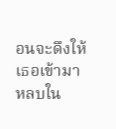อนจะดึงให้เธอเข้ามาหลบใน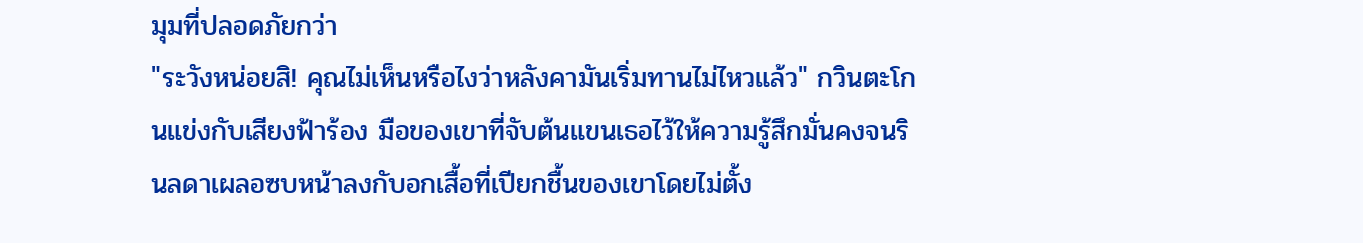มุมที่ปลอดภัยกว่า
"ระวังหน่อยสิ! คุณไม่เห็นหรือไงว่าหลังคามันเริ่มทานไม่ไหวแล้ว" กวินตะโกนแข่งกับเสียงฟ้าร้อง มือของเขาที่จับต้นแขนเธอไว้ให้ความรู้สึกมั่นคงจนรินลดาเผลอซบหน้าลงกับอกเสื้อที่เปียกชื้นของเขาโดยไม่ตั้ง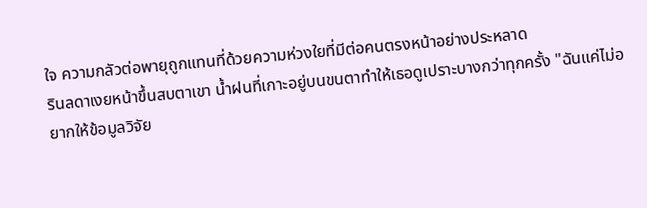ใจ ความกลัวต่อพายุถูกแทนที่ด้วยความห่วงใยที่มีต่อคนตรงหน้าอย่างประหลาด
รินลดาเงยหน้าขึ้นสบตาเขา น้ำฝนที่เกาะอยู่บนขนตาทำให้เธอดูเปราะบางกว่าทุกครั้ง "ฉันแค่ไม่อยากให้ข้อมูลวิจัย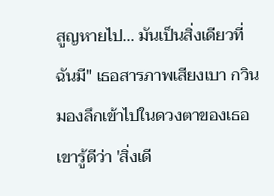สูญหายไป... มันเป็นสิ่งเดียวที่ฉันมี" เธอสารภาพเสียงเบา กวินมองลึกเข้าไปในดวงตาของเธอ เขารู้ดีว่า 'สิ่งเดี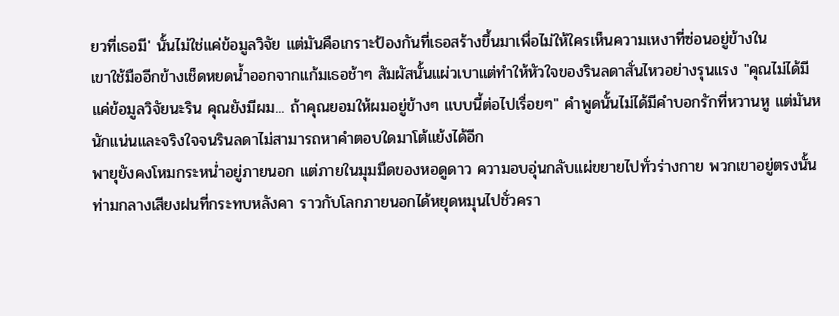ยวที่เธอมี' นั้นไม่ใช่แค่ข้อมูลวิจัย แต่มันคือเกราะป้องกันที่เธอสร้างขึ้นมาเพื่อไม่ให้ใครเห็นความเหงาที่ซ่อนอยู่ข้างใน
เขาใช้มืออีกข้างเช็ดหยดน้ำออกจากแก้มเธอช้าๆ สัมผัสนั้นแผ่วเบาแต่ทำให้หัวใจของรินลดาสั่นไหวอย่างรุนแรง "คุณไม่ได้มีแค่ข้อมูลวิจัยนะริน คุณยังมีผม... ถ้าคุณยอมให้ผมอยู่ข้างๆ แบบนี้ต่อไปเรื่อยๆ" คำพูดนั้นไม่ได้มีคำบอกรักที่หวานหู แต่มันหนักแน่นและจริงใจจนรินลดาไม่สามารถหาคำตอบใดมาโต้แย้งได้อีก
พายุยังคงโหมกระหน่ำอยู่ภายนอก แต่ภายในมุมมืดของหอดูดาว ความอบอุ่นกลับแผ่ขยายไปทั่วร่างกาย พวกเขาอยู่ตรงนั้นท่ามกลางเสียงฝนที่กระทบหลังคา ราวกับโลกภายนอกได้หยุดหมุนไปชั่วครา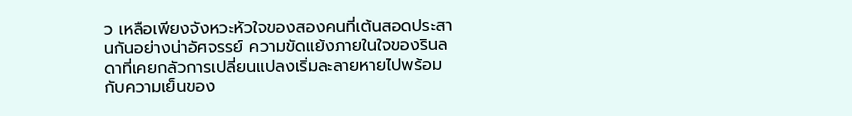ว เหลือเพียงจังหวะหัวใจของสองคนที่เต้นสอดประสานกันอย่างน่าอัศจรรย์ ความขัดแย้งภายในใจของรินลดาที่เคยกลัวการเปลี่ยนแปลงเริ่มละลายหายไปพร้อมกับความเย็นของ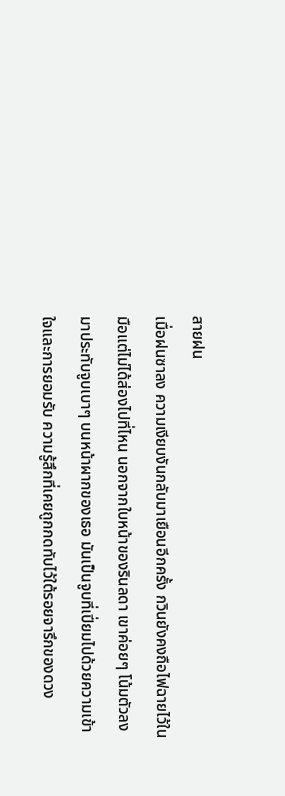สายฝน
เมื่อฝนซาลง ความเงียบงันกลับมาเยือนอีกครั้ง กวินยังคงถือไฟฉายไว้ในมือแต่ไม่ได้ส่องไปที่ไหน นอกจากใบหน้าของรินลดา เขาค่อยๆ โน้มตัวลงมาประทับจูบเบาๆ บนหน้าผากของเธอ มันเป็นจูบที่เปี่ยมไปด้วยความเข้าใจและการยอมรับ ความรู้สึกที่เคยถูกกดทับไว้ใต้รอยจารึกของดวง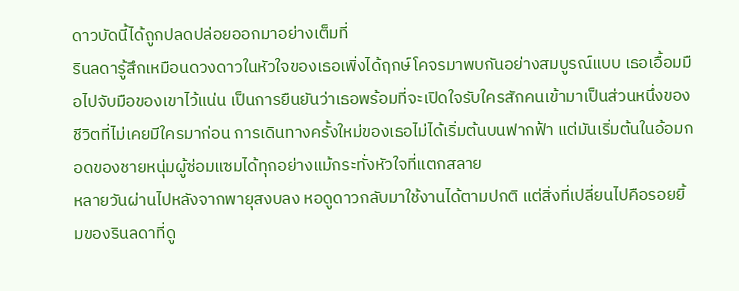ดาวบัดนี้ได้ถูกปลดปล่อยออกมาอย่างเต็มที่
รินลดารู้สึกเหมือนดวงดาวในหัวใจของเธอเพิ่งได้ฤกษ์โคจรมาพบกันอย่างสมบูรณ์แบบ เธอเอื้อมมือไปจับมือของเขาไว้แน่น เป็นการยืนยันว่าเธอพร้อมที่จะเปิดใจรับใครสักคนเข้ามาเป็นส่วนหนึ่งของชีวิตที่ไม่เคยมีใครมาก่อน การเดินทางครั้งใหม่ของเธอไม่ได้เริ่มต้นบนฟากฟ้า แต่มันเริ่มต้นในอ้อมกอดของชายหนุ่มผู้ซ่อมแซมได้ทุกอย่างแม้กระทั่งหัวใจที่แตกสลาย
หลายวันผ่านไปหลังจากพายุสงบลง หอดูดาวกลับมาใช้งานได้ตามปกติ แต่สิ่งที่เปลี่ยนไปคือรอยยิ้มของรินลดาที่ดู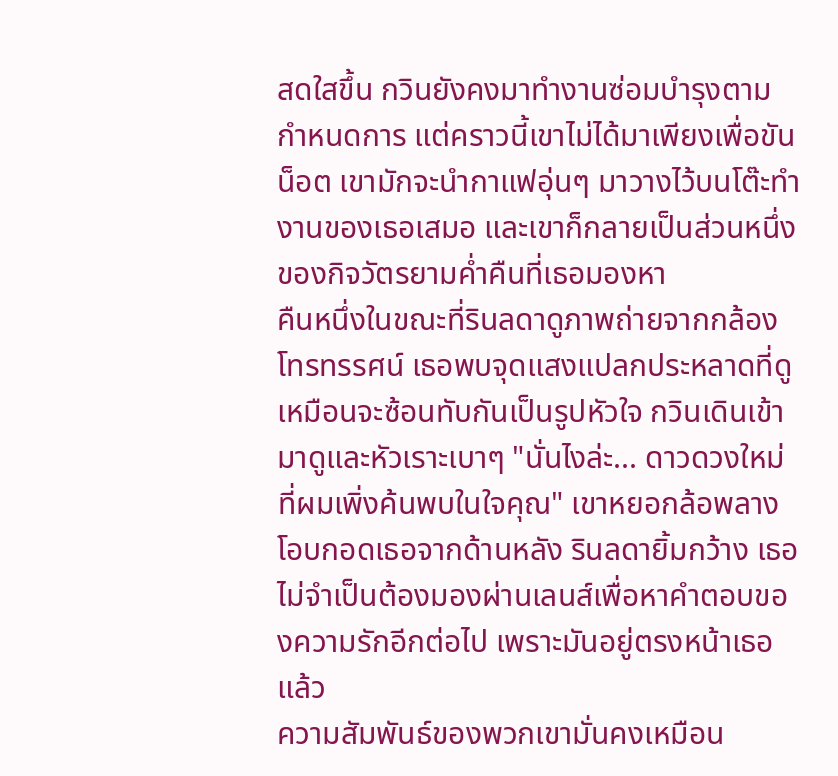สดใสขึ้น กวินยังคงมาทำงานซ่อมบำรุงตามกำหนดการ แต่คราวนี้เขาไม่ได้มาเพียงเพื่อขันน็อต เขามักจะนำกาแฟอุ่นๆ มาวางไว้บนโต๊ะทำงานของเธอเสมอ และเขาก็กลายเป็นส่วนหนึ่งของกิจวัตรยามค่ำคืนที่เธอมองหา
คืนหนึ่งในขณะที่รินลดาดูภาพถ่ายจากกล้องโทรทรรศน์ เธอพบจุดแสงแปลกประหลาดที่ดูเหมือนจะซ้อนทับกันเป็นรูปหัวใจ กวินเดินเข้ามาดูและหัวเราะเบาๆ "นั่นไงล่ะ... ดาวดวงใหม่ที่ผมเพิ่งค้นพบในใจคุณ" เขาหยอกล้อพลางโอบกอดเธอจากด้านหลัง รินลดายิ้มกว้าง เธอไม่จำเป็นต้องมองผ่านเลนส์เพื่อหาคำตอบของความรักอีกต่อไป เพราะมันอยู่ตรงหน้าเธอแล้ว
ความสัมพันธ์ของพวกเขามั่นคงเหมือน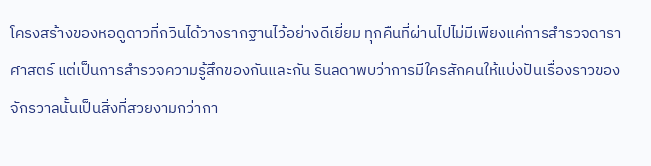โครงสร้างของหอดูดาวที่กวินได้วางรากฐานไว้อย่างดีเยี่ยม ทุกคืนที่ผ่านไปไม่มีเพียงแค่การสำรวจดาราศาสตร์ แต่เป็นการสำรวจความรู้สึกของกันและกัน รินลดาพบว่าการมีใครสักคนให้แบ่งปันเรื่องราวของจักรวาลนั้นเป็นสิ่งที่สวยงามกว่ากา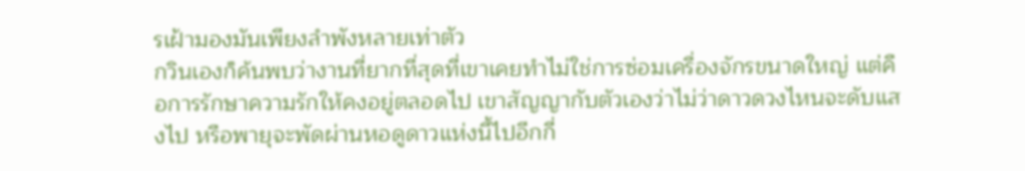รเฝ้ามองมันเพียงลำพังหลายเท่าตัว
กวินเองก็ค้นพบว่างานที่ยากที่สุดที่เขาเคยทำไม่ใช่การซ่อมเครื่องจักรขนาดใหญ่ แต่คือการรักษาความรักให้คงอยู่ตลอดไป เขาสัญญากับตัวเองว่าไม่ว่าดาวดวงไหนจะดับแสงไป หรือพายุจะพัดผ่านหอดูดาวแห่งนี้ไปอีกกี่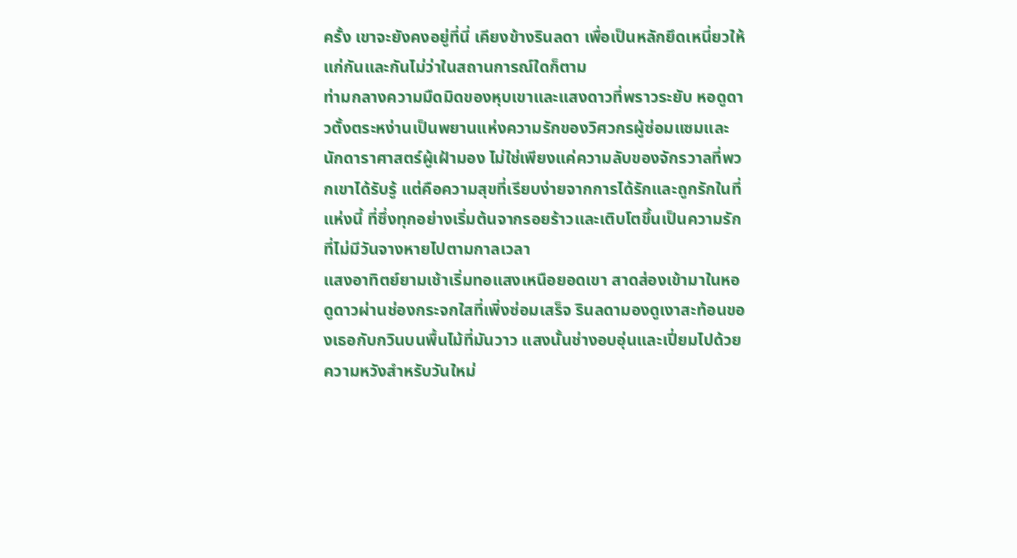ครั้ง เขาจะยังคงอยู่ที่นี่ เคียงข้างรินลดา เพื่อเป็นหลักยึดเหนี่ยวให้แก่กันและกันไม่ว่าในสถานการณ์ใดก็ตาม
ท่ามกลางความมืดมิดของหุบเขาและแสงดาวที่พราวระยับ หอดูดาวตั้งตระหง่านเป็นพยานแห่งความรักของวิศวกรผู้ซ่อมแซมและนักดาราศาสตร์ผู้เฝ้ามอง ไม่ใช่เพียงแค่ความลับของจักรวาลที่พวกเขาได้รับรู้ แต่คือความสุขที่เรียบง่ายจากการได้รักและถูกรักในที่แห่งนี้ ที่ซึ่งทุกอย่างเริ่มต้นจากรอยร้าวและเติบโตขึ้นเป็นความรักที่ไม่มีวันจางหายไปตามกาลเวลา
แสงอาทิตย์ยามเช้าเริ่มทอแสงเหนือยอดเขา สาดส่องเข้ามาในหอดูดาวผ่านช่องกระจกใสที่เพิ่งซ่อมเสร็จ รินลดามองดูเงาสะท้อนของเธอกับกวินบนพื้นไม้ที่มันวาว แสงนั้นช่างอบอุ่นและเปี่ยมไปด้วยความหวังสำหรับวันใหม่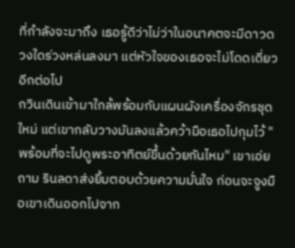ที่กำลังจะมาถึง เธอรู้ดีว่าไม่ว่าในอนาคตจะมีดาวดวงใดร่วงหล่นลงมา แต่หัวใจของเธอจะไม่โดดเดี่ยวอีกต่อไป
กวินเดินเข้ามาใกล้พร้อมกับแผนผังเครื่องจักรชุดใหม่ แต่เขากลับวางมันลงแล้วคว้ามือเธอไปกุมไว้ "พร้อมที่จะไปดูพระอาทิตย์ขึ้นด้วยกันไหม" เขาเอ่ยถาม รินลดาส่งยิ้มตอบด้วยความมั่นใจ ก่อนจะจูงมือเขาเดินออกไปจาก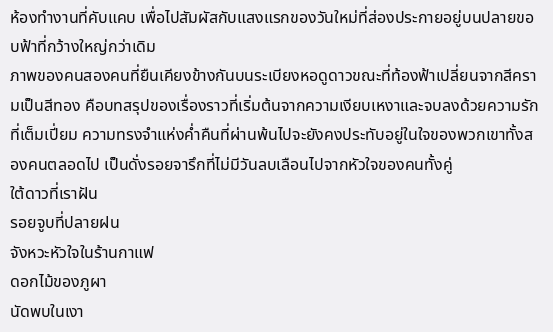ห้องทำงานที่คับแคบ เพื่อไปสัมผัสกับแสงแรกของวันใหม่ที่ส่องประกายอยู่บนปลายขอบฟ้าที่กว้างใหญ่กว่าเดิม
ภาพของคนสองคนที่ยืนเคียงข้างกันบนระเบียงหอดูดาวขณะที่ท้องฟ้าเปลี่ยนจากสีครามเป็นสีทอง คือบทสรุปของเรื่องราวที่เริ่มต้นจากความเงียบเหงาและจบลงด้วยความรักที่เต็มเปี่ยม ความทรงจำแห่งค่ำคืนที่ผ่านพ้นไปจะยังคงประทับอยู่ในใจของพวกเขาทั้งสองคนตลอดไป เป็นดั่งรอยจารึกที่ไม่มีวันลบเลือนไปจากหัวใจของคนทั้งคู่
ใต้ดาวที่เราฝัน
รอยจูบที่ปลายฝน
จังหวะหัวใจในร้านกาแฟ
ดอกไม้ของภูผา
นัดพบในเงา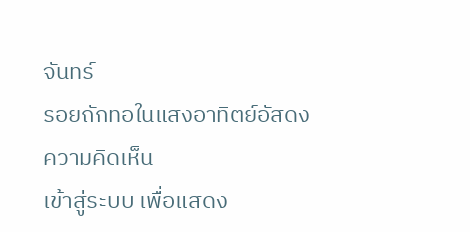จันทร์
รอยถักทอในแสงอาทิตย์อัสดง
ความคิดเห็น
เข้าสู่ระบบ เพื่อแสดง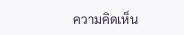ความคิดเห็น